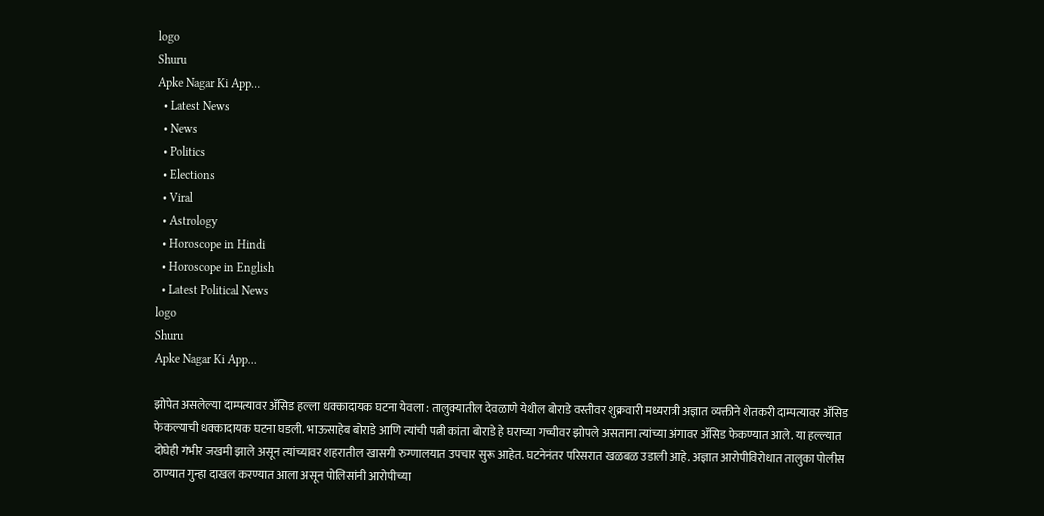logo
Shuru
Apke Nagar Ki App…
  • Latest News
  • News
  • Politics
  • Elections
  • Viral
  • Astrology
  • Horoscope in Hindi
  • Horoscope in English
  • Latest Political News
logo
Shuru
Apke Nagar Ki App…

झोपेत असलेल्या दाम्पत्यावर ॲसिड हल्ला धक्कादायक घटना येवला : तालुक्यातील देवळाणे येथील बोराडे वस्तीवर शुक्रवारी मध्यरात्री अज्ञात व्यक्तीने शेतकरी दाम्पत्यावर ॲसिड फेकल्याची धक्कादायक घटना घडली. भाऊसाहेब बोराडे आणि त्यांची पत्नी कांता बोराडे हे घराच्या गच्चीवर झोपले असताना त्यांच्या अंगावर ॲसिड फेकण्यात आले. या हल्ल्यात दोघेही गंभीर जखमी झाले असून त्यांच्यावर शहरातील खासगी रुग्णालयात उपचार सुरू आहेत. घटनेनंतर परिसरात खळबळ उडाली आहे. अज्ञात आरोपीविरोधात तालुका पोलीस ठाण्यात गुन्हा दाखल करण्यात आला असून पोलिसांनी आरोपीच्या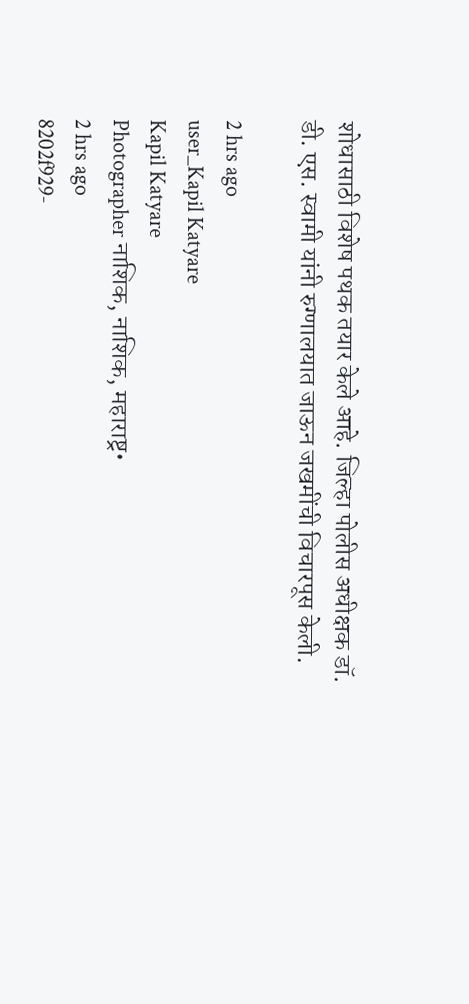शोधासाठी विशेष पथक तयार केले आहे. जिल्हा पोलीस अधीक्षक डॉ. डी. एस. स्वामी यांनी रुग्णालयात जाऊन जखमींची विचारपूस केली.

2 hrs ago
user_Kapil Katyare
Kapil Katyare
Photographer नाशिक, नाशिक, महाराष्ट्र•
2 hrs ago
8202f929-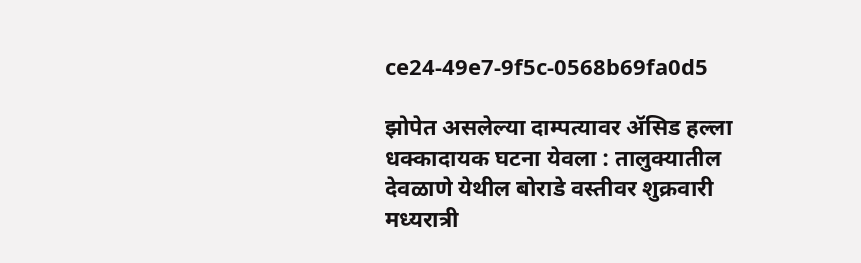ce24-49e7-9f5c-0568b69fa0d5

झोपेत असलेल्या दाम्पत्यावर ॲसिड हल्ला धक्कादायक घटना येवला : तालुक्यातील देवळाणे येथील बोराडे वस्तीवर शुक्रवारी मध्यरात्री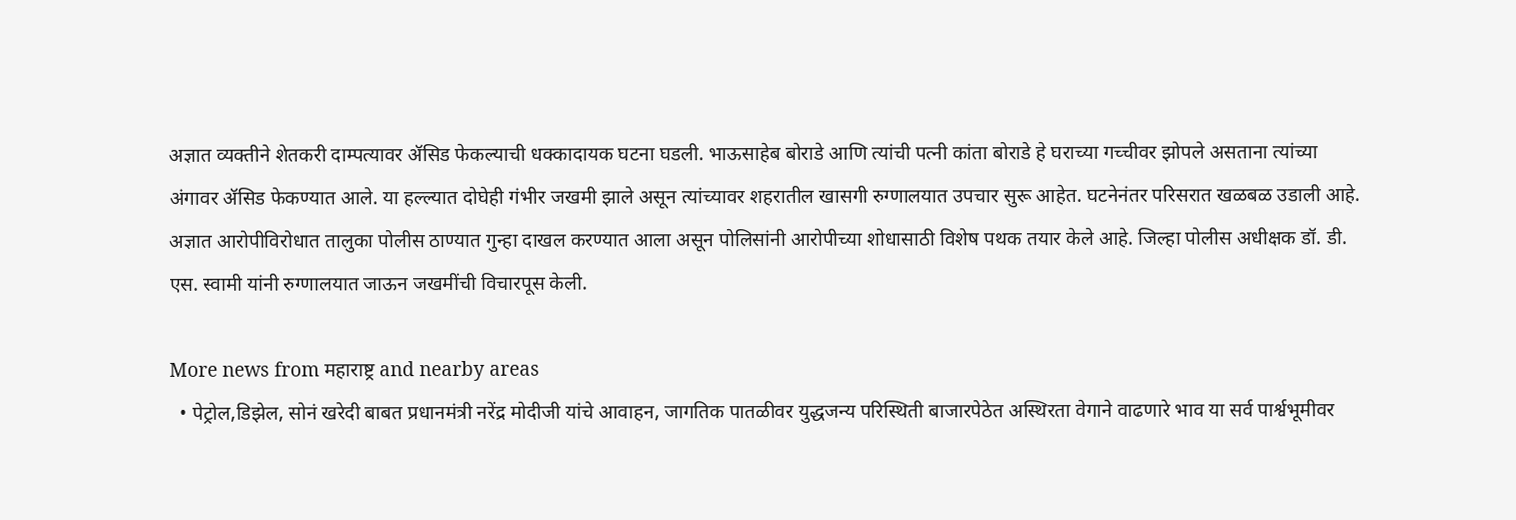अज्ञात व्यक्तीने शेतकरी दाम्पत्यावर ॲसिड फेकल्याची धक्कादायक घटना घडली. भाऊसाहेब बोराडे आणि त्यांची पत्नी कांता बोराडे हे घराच्या गच्चीवर झोपले असताना त्यांच्या अंगावर ॲसिड फेकण्यात आले. या हल्ल्यात दोघेही गंभीर जखमी झाले असून त्यांच्यावर शहरातील खासगी रुग्णालयात उपचार सुरू आहेत. घटनेनंतर परिसरात खळबळ उडाली आहे. अज्ञात आरोपीविरोधात तालुका पोलीस ठाण्यात गुन्हा दाखल करण्यात आला असून पोलिसांनी आरोपीच्या शोधासाठी विशेष पथक तयार केले आहे. जिल्हा पोलीस अधीक्षक डॉ. डी. एस. स्वामी यांनी रुग्णालयात जाऊन जखमींची विचारपूस केली.

More news from महाराष्ट्र and nearby areas
  • पेट्रोल,डिझेल, सोनं खरेदी बाबत प्रधानमंत्री नरेंद्र मोदीजी यांचे आवाहन, जागतिक पातळीवर युद्धजन्य परिस्थिती बाजारपेठेत अस्थिरता वेगाने वाढणारे भाव या सर्व पार्श्वभूमीवर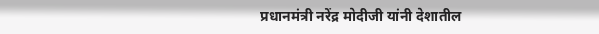प्रधानमंत्री नरेंद्र मोदीजी यांनी देशातील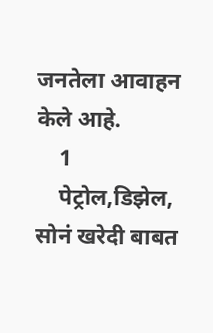जनतेला आवाहन केले आहे.
    1
    पेट्रोल,डिझेल, सोनं खरेदी बाबत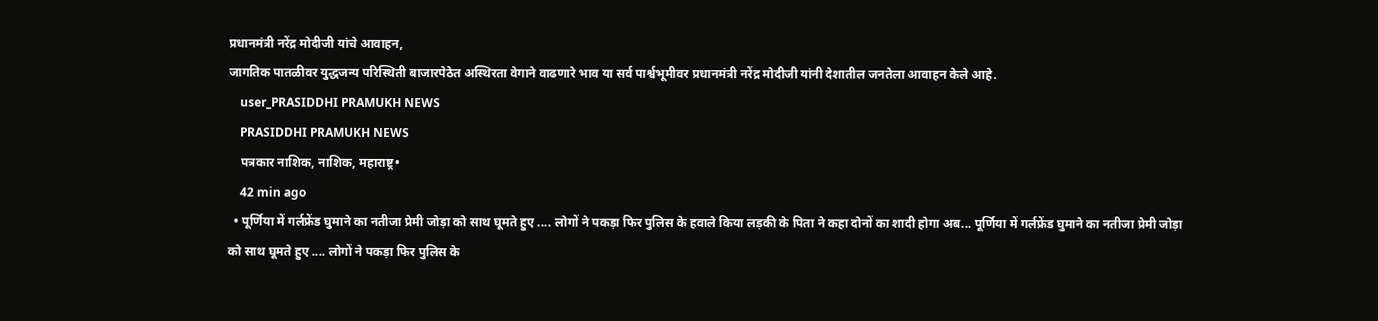प्रधानमंत्री नरेंद्र मोदीजी यांचे आवाहन,
जागतिक पातळीवर युद्धजन्य परिस्थिती बाजारपेठेत अस्थिरता वेगाने वाढणारे भाव या सर्व पार्श्वभूमीवर प्रधानमंत्री नरेंद्र मोदीजी यांनी देशातील जनतेला आवाहन केले आहे.
    user_PRASIDDHI PRAMUKH NEWS
    PRASIDDHI PRAMUKH NEWS
    पत्रकार नाशिक, नाशिक, महाराष्ट्र•
    42 min ago
  • पूर्णिया में गर्लफ्रेंड घुमाने का नतीजा प्रेमी जोड़ा को साथ घूमते हुए .... लोगों ने पकड़ा फिर पुलिस के हवाले किया लड़की के पिता ने कहा दोनों का शादी होगा अब... पूर्णिया में गर्लफ्रेंड घुमाने का नतीजा प्रेमी जोड़ा को साथ घूमते हुए .... लोगों ने पकड़ा फिर पुलिस के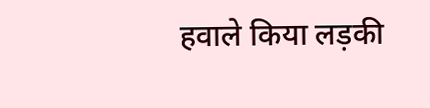हवाले किया लड़की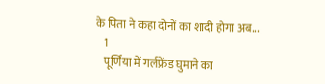के पिता ने कहा दोनों का शादी होगा अब...
    1
    पूर्णिया में गर्लफ्रेंड घुमाने का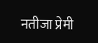नतीजा प्रेमी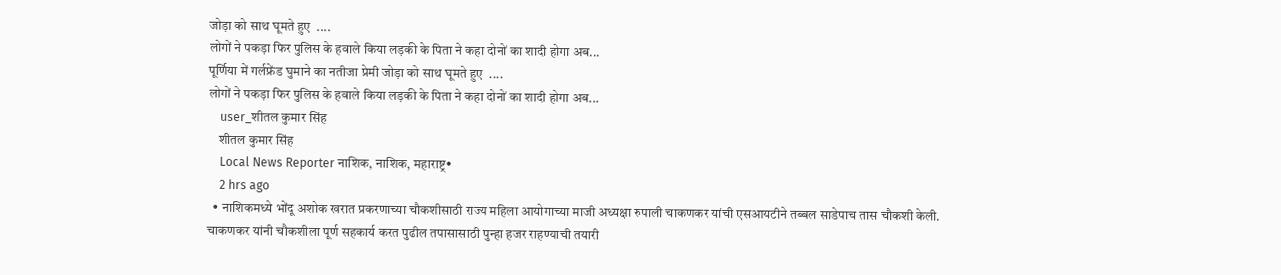जोड़ा को साथ घूमते हुए  ....
लोगों ने पकड़ा फिर पुलिस के हवाले किया लड़की के पिता ने कहा दोनों का शादी होगा अब...
पूर्णिया में गर्लफ्रेंड घुमाने का नतीजा प्रेमी जोड़ा को साथ घूमते हुए  ....
लोगों ने पकड़ा फिर पुलिस के हवाले किया लड़की के पिता ने कहा दोनों का शादी होगा अब...
    user_शीतल कुमार सिंह
    शीतल कुमार सिंह
    Local News Reporter नाशिक, नाशिक, महाराष्ट्र•
    2 hrs ago
  • नाशिकमध्ये भोंदू अशोक खरात प्रकरणाच्या चौकशीसाठी राज्य महिला आयोगाच्या माजी अध्यक्षा रुपाली चाकणकर यांची एसआयटीने तब्बल साडेपाच तास चौकशी केली. चाकणकर यांनी चौकशीला पूर्ण सहकार्य करत पुढील तपासासाठी पुन्हा हजर राहण्याची तयारी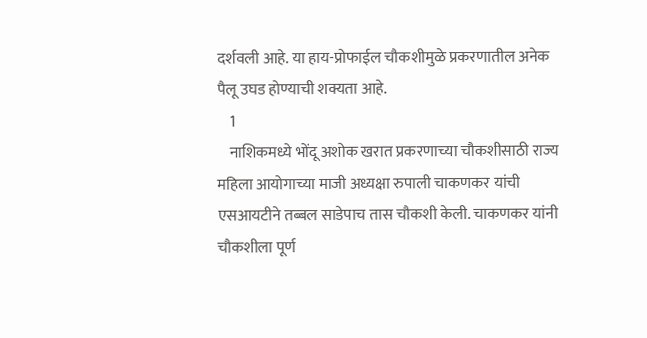दर्शवली आहे. या हाय-प्रोफाईल चौकशीमुळे प्रकरणातील अनेक पैलू उघड होण्याची शक्यता आहे.
    1
    नाशिकमध्ये भोंदू अशोक खरात प्रकरणाच्या चौकशीसाठी राज्य महिला आयोगाच्या माजी अध्यक्षा रुपाली चाकणकर यांची एसआयटीने तब्बल साडेपाच तास चौकशी केली. चाकणकर यांनी चौकशीला पूर्ण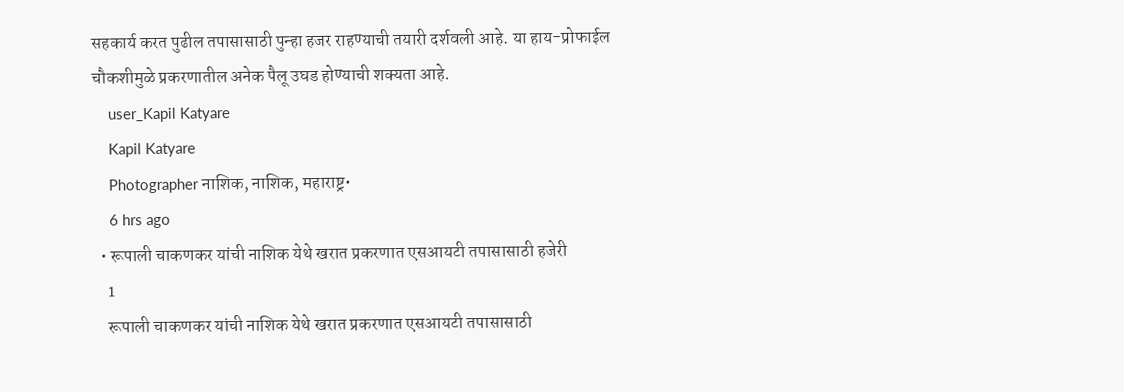सहकार्य करत पुढील तपासासाठी पुन्हा हजर राहण्याची तयारी दर्शवली आहे. या हाय-प्रोफाईल चौकशीमुळे प्रकरणातील अनेक पैलू उघड होण्याची शक्यता आहे.
    user_Kapil Katyare
    Kapil Katyare
    Photographer नाशिक, नाशिक, महाराष्ट्र•
    6 hrs ago
  • रूपाली चाकणकर यांची नाशिक येथे खरात प्रकरणात एसआयटी तपासासाठी हजेरी
    1
    रूपाली चाकणकर यांची नाशिक येथे खरात प्रकरणात एसआयटी तपासासाठी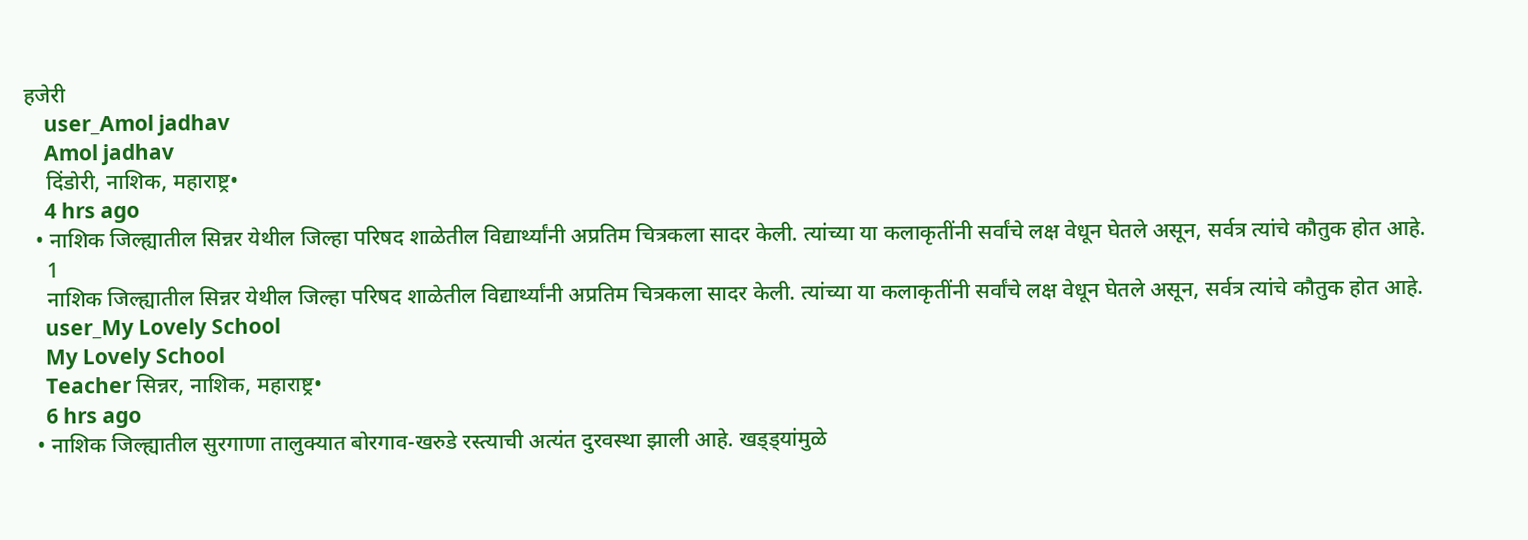हजेरी
    user_Amol jadhav
    Amol jadhav
    दिंडोरी, नाशिक, महाराष्ट्र•
    4 hrs ago
  • नाशिक जिल्ह्यातील सिन्नर येथील जिल्हा परिषद शाळेतील विद्यार्थ्यांनी अप्रतिम चित्रकला सादर केली. त्यांच्या या कलाकृतींनी सर्वांचे लक्ष वेधून घेतले असून, सर्वत्र त्यांचे कौतुक होत आहे.
    1
    नाशिक जिल्ह्यातील सिन्नर येथील जिल्हा परिषद शाळेतील विद्यार्थ्यांनी अप्रतिम चित्रकला सादर केली. त्यांच्या या कलाकृतींनी सर्वांचे लक्ष वेधून घेतले असून, सर्वत्र त्यांचे कौतुक होत आहे.
    user_My Lovely School
    My Lovely School
    Teacher सिन्नर, नाशिक, महाराष्ट्र•
    6 hrs ago
  • नाशिक जिल्ह्यातील सुरगाणा तालुक्यात बोरगाव-खरुडे रस्त्याची अत्यंत दुरवस्था झाली आहे. खड्ड्यांमुळे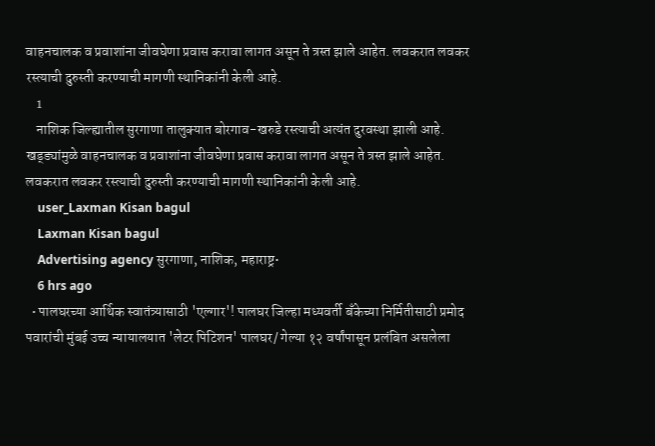वाहनचालक व प्रवाशांना जीवघेणा प्रवास करावा लागत असून ते त्रस्त झाले आहेत. लवकरात लवकर रस्त्याची दुरुस्ती करण्याची मागणी स्थानिकांनी केली आहे.
    1
    नाशिक जिल्ह्यातील सुरगाणा तालुक्यात बोरगाव-खरुडे रस्त्याची अत्यंत दुरवस्था झाली आहे. खड्ड्यांमुळे वाहनचालक व प्रवाशांना जीवघेणा प्रवास करावा लागत असून ते त्रस्त झाले आहेत. लवकरात लवकर रस्त्याची दुरुस्ती करण्याची मागणी स्थानिकांनी केली आहे.
    user_Laxman Kisan bagul
    Laxman Kisan bagul
    Advertising agency सुरगाणा, नाशिक, महाराष्ट्र•
    6 hrs ago
  • पालघरच्या आर्थिक स्वातंत्र्यासाठी 'एल्गार'! पालघर जिल्हा मध्यवर्ती बँकेच्या निर्मितीसाठी प्रमोद पवारांची मुंबई उच्च न्यायालयात 'लेटर पिटिशन' पालघर/ गेल्या १२ वर्षांपासून प्रलंबित असलेला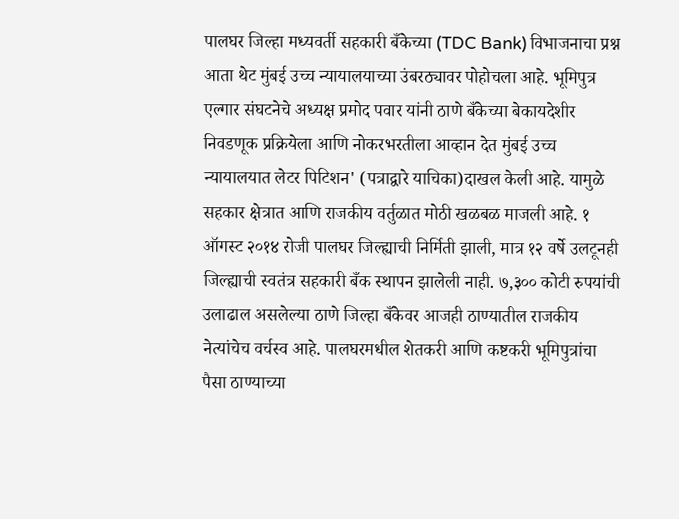पालघर जिल्हा मध्यवर्ती सहकारी बँकेच्या (TDC Bank) विभाजनाचा प्रश्न आता थेट मुंबई उच्च न्यायालयाच्या उंबरठ्यावर पोहोचला आहे. भूमिपुत्र एल्गार संघटनेचे अध्यक्ष प्रमोद पवार यांनी ठाणे बँकेच्या बेकायदेशीर निवडणूक प्रक्रियेला आणि नोकरभरतीला आव्हान देत मुंबई उच्च न्यायालयात लेटर पिटिशन' (पत्राद्वारे याचिका)दाखल केली आहे. यामुळे सहकार क्षेत्रात आणि राजकीय वर्तुळात मोठी खळबळ माजली आहे. १ ऑगस्ट २०१४ रोजी पालघर जिल्ह्याची निर्मिती झाली, मात्र १२ वर्षे उलटूनही जिल्ह्याची स्वतंत्र सहकारी बँक स्थापन झालेली नाही. ७,३०० कोटी रुपयांची उलाढाल असलेल्या ठाणे जिल्हा बँकेवर आजही ठाण्यातील राजकीय नेत्यांचेच वर्चस्व आहे. पालघरमधील शेतकरी आणि कष्टकरी भूमिपुत्रांचा पैसा ठाण्याच्या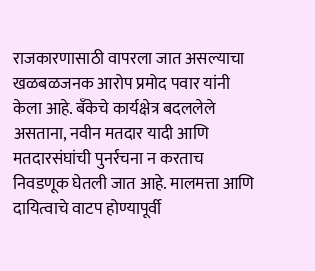राजकारणासाठी वापरला जात असल्याचा खळबळजनक आरोप प्रमोद पवार यांनी केला आहे. बँकेचे कार्यक्षेत्र बदललेले असताना, नवीन मतदार यादी आणि मतदारसंघांची पुनर्रचना न करताच निवडणूक घेतली जात आहे. मालमत्ता आणि दायित्वाचे वाटप होण्यापूर्वी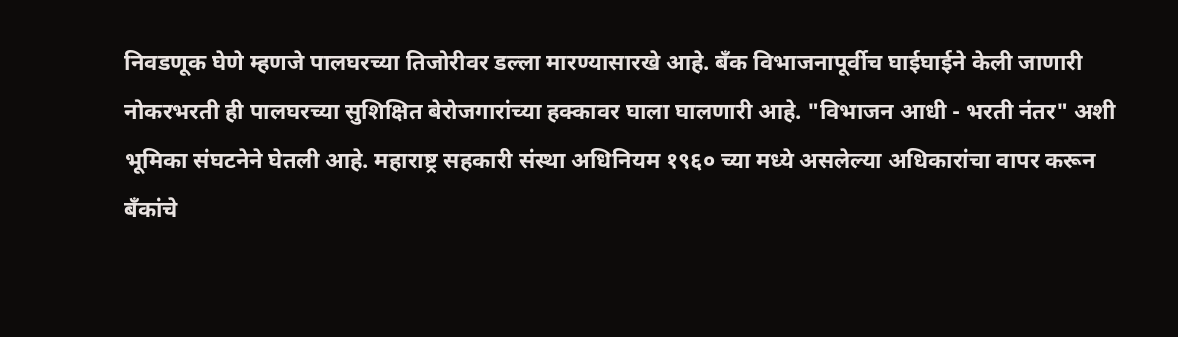निवडणूक घेणे म्हणजे पालघरच्या तिजोरीवर डल्ला मारण्यासारखे आहे. बँक विभाजनापूर्वीच घाईघाईने केली जाणारी नोकरभरती ही पालघरच्या सुशिक्षित बेरोजगारांच्या हक्कावर घाला घालणारी आहे. "विभाजन आधी - भरती नंतर" अशी भूमिका संघटनेने घेतली आहे. महाराष्ट्र सहकारी संस्था अधिनियम १९६० च्या मध्ये असलेल्या अधिकारांचा वापर करून बँकांचे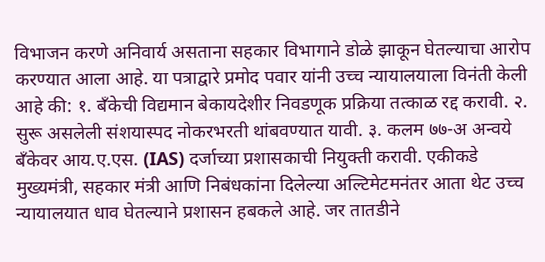विभाजन करणे अनिवार्य असताना सहकार विभागाने डोळे झाकून घेतल्याचा आरोप करण्यात आला आहे. या पत्राद्वारे प्रमोद पवार यांनी उच्च न्यायालयाला विनंती केली आहे की: १. बँकेची विद्यमान बेकायदेशीर निवडणूक प्रक्रिया तत्काळ रद्द करावी. २. सुरू असलेली संशयास्पद नोकरभरती थांबवण्यात यावी. ३. कलम ७७-अ अन्वये बँकेवर आय.ए.एस. (IAS) दर्जाच्या प्रशासकाची नियुक्ती करावी. एकीकडे मुख्यमंत्री, सहकार मंत्री आणि निबंधकांना दिलेल्या अल्टिमेटमनंतर आता थेट उच्च न्यायालयात धाव घेतल्याने प्रशासन हबकले आहे. जर तातडीने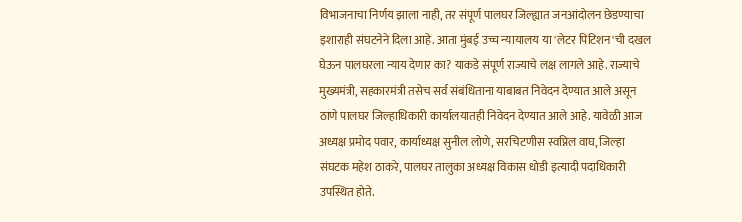विभाजनाचा निर्णय झाला नाही, तर संपूर्ण पालघर जिल्ह्यात जनआंदोलन छेडण्याचा इशाराही संघटनेने दिला आहे. आता मुंबई उच्च न्यायालय या 'लेटर पिटिशन'ची दखल घेऊन पालघरला न्याय देणार का? याकडे संपूर्ण राज्याचे लक्ष लागले आहे. राज्याचे मुख्यमंत्री, सहकारमंत्री तसेच सर्व संबंधिताना याबाबत निवेदन देण्यात आले असून ठाणे पालघर जिल्हाधिकारी कार्यालयातही निवेदन देण्यात आले आहे. यावेळी आज अध्यक्ष प्रमोद पवार, कार्याध्यक्ष सुनील लोणे, सरचिटणीस स्वप्निल वाघ, जिल्हा संघटक महेश ठाकरे, पालघर तालुका अध्यक्ष विकास धोडी इत्यादी पदाधिकारी उपस्थित होते.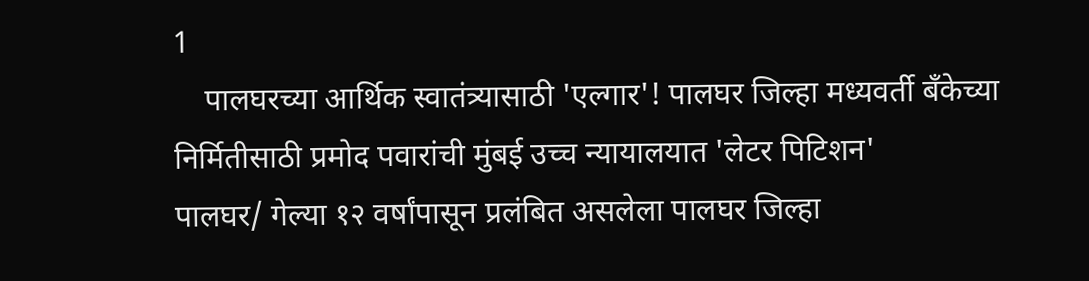1
    पालघरच्या आर्थिक स्वातंत्र्यासाठी 'एल्गार'! पालघर जिल्हा मध्यवर्ती बँकेच्या निर्मितीसाठी प्रमोद पवारांची मुंबई उच्च न्यायालयात 'लेटर पिटिशन'
पालघर/ गेल्या १२ वर्षांपासून प्रलंबित असलेला पालघर जिल्हा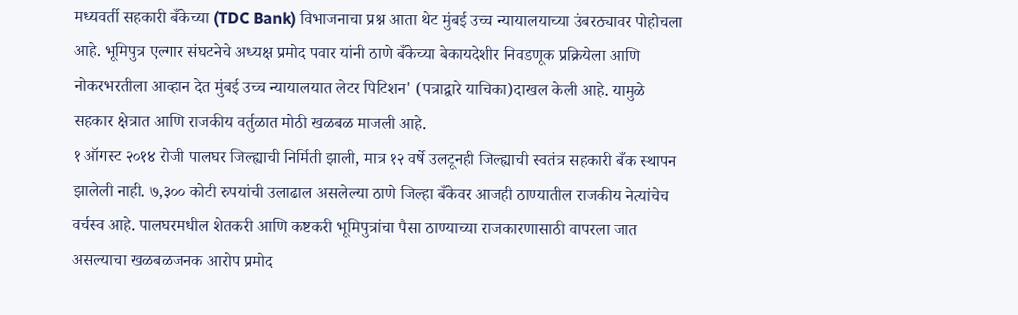मध्यवर्ती सहकारी बँकेच्या (TDC Bank) विभाजनाचा प्रश्न आता थेट मुंबई उच्च न्यायालयाच्या उंबरठ्यावर पोहोचला आहे. भूमिपुत्र एल्गार संघटनेचे अध्यक्ष प्रमोद पवार यांनी ठाणे बँकेच्या बेकायदेशीर निवडणूक प्रक्रियेला आणि नोकरभरतीला आव्हान देत मुंबई उच्च न्यायालयात लेटर पिटिशन' (पत्राद्वारे याचिका)दाखल केली आहे. यामुळे सहकार क्षेत्रात आणि राजकीय वर्तुळात मोठी खळबळ माजली आहे.
१ ऑगस्ट २०१४ रोजी पालघर जिल्ह्याची निर्मिती झाली, मात्र १२ वर्षे उलटूनही जिल्ह्याची स्वतंत्र सहकारी बँक स्थापन झालेली नाही. ७,३०० कोटी रुपयांची उलाढाल असलेल्या ठाणे जिल्हा बँकेवर आजही ठाण्यातील राजकीय नेत्यांचेच वर्चस्व आहे. पालघरमधील शेतकरी आणि कष्टकरी भूमिपुत्रांचा पैसा ठाण्याच्या राजकारणासाठी वापरला जात असल्याचा खळबळजनक आरोप प्रमोद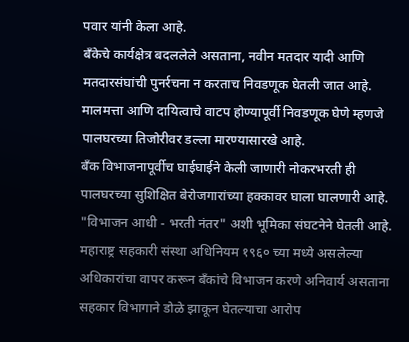पवार यांनी केला आहे.
बँकेचे कार्यक्षेत्र बदललेले असताना, नवीन मतदार यादी आणि मतदारसंघांची पुनर्रचना न करताच निवडणूक घेतली जात आहे. मालमत्ता आणि दायित्वाचे वाटप होण्यापूर्वी निवडणूक घेणे म्हणजे पालघरच्या तिजोरीवर डल्ला मारण्यासारखे आहे.
बँक विभाजनापूर्वीच घाईघाईने केली जाणारी नोकरभरती ही पालघरच्या सुशिक्षित बेरोजगारांच्या हक्कावर घाला घालणारी आहे. "विभाजन आधी - भरती नंतर" अशी भूमिका संघटनेने घेतली आहे.
महाराष्ट्र सहकारी संस्था अधिनियम १९६० च्या मध्ये असलेल्या अधिकारांचा वापर करून बँकांचे विभाजन करणे अनिवार्य असताना सहकार विभागाने डोळे झाकून घेतल्याचा आरोप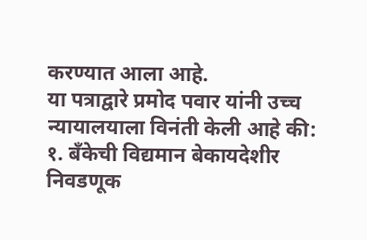करण्यात आला आहे.
या पत्राद्वारे प्रमोद पवार यांनी उच्च न्यायालयाला विनंती केली आहे की:
१. बँकेची विद्यमान बेकायदेशीर निवडणूक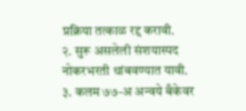प्रक्रिया तत्काळ रद्द करावी.
२. सुरू असलेली संशयास्पद नोकरभरती थांबवण्यात यावी.
३. कलम ७७-अ अन्वये बँकेवर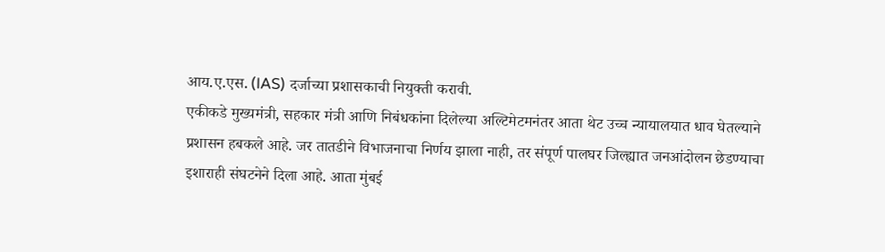आय.ए.एस. (IAS) दर्जाच्या प्रशासकाची नियुक्ती करावी.
एकीकडे मुख्यमंत्री, सहकार मंत्री आणि निबंधकांना दिलेल्या अल्टिमेटमनंतर आता थेट उच्च न्यायालयात धाव घेतल्याने प्रशासन हबकले आहे. जर तातडीने विभाजनाचा निर्णय झाला नाही, तर संपूर्ण पालघर जिल्ह्यात जनआंदोलन छेडण्याचा इशाराही संघटनेने दिला आहे. आता मुंबई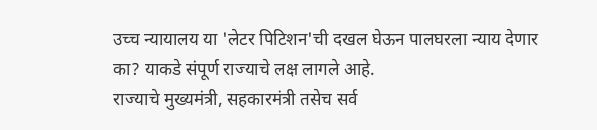उच्च न्यायालय या 'लेटर पिटिशन'ची दखल घेऊन पालघरला न्याय देणार का? याकडे संपूर्ण राज्याचे लक्ष लागले आहे.
राज्याचे मुख्यमंत्री, सहकारमंत्री तसेच सर्व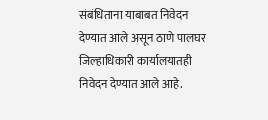संबंधिताना याबाबत निवेदन देण्यात आले असून ठाणे पालघर जिल्हाधिकारी कार्यालयातही निवेदन देण्यात आले आहे.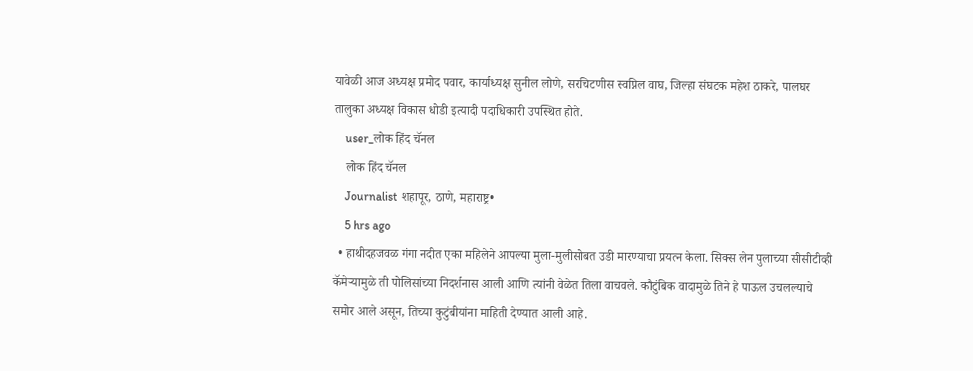यावेळी आज अध्यक्ष प्रमोद पवार, कार्याध्यक्ष सुनील लोणे, सरचिटणीस स्वप्निल वाघ, जिल्हा संघटक महेश ठाकरे, पालघर तालुका अध्यक्ष विकास धोडी इत्यादी पदाधिकारी उपस्थित होते.
    user_लोक हिंद चॅनल
    लोक हिंद चॅनल
    Journalist शहापूर, ठाणे, महाराष्ट्र•
    5 hrs ago
  • हाथीदहजवळ गंगा नदीत एका महिलेने आपल्या मुला-मुलीसोबत उडी मारण्याचा प्रयत्न केला. सिक्स लेन पुलाच्या सीसीटीव्ही कॅमेऱ्यामुळे ती पोलिसांच्या निदर्शनास आली आणि त्यांनी वेळेत तिला वाचवले. कौटुंबिक वादामुळे तिने हे पाऊल उचलल्याचे समोर आले असून, तिच्या कुटुंबीयांना माहिती देण्यात आली आहे.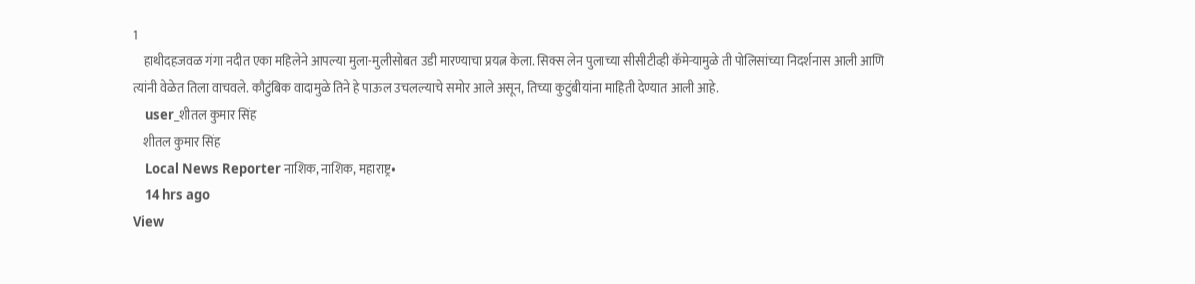1
    हाथीदहजवळ गंगा नदीत एका महिलेने आपल्या मुला-मुलीसोबत उडी मारण्याचा प्रयत्न केला. सिक्स लेन पुलाच्या सीसीटीव्ही कॅमेऱ्यामुळे ती पोलिसांच्या निदर्शनास आली आणि त्यांनी वेळेत तिला वाचवले. कौटुंबिक वादामुळे तिने हे पाऊल उचलल्याचे समोर आले असून, तिच्या कुटुंबीयांना माहिती देण्यात आली आहे.
    user_शीतल कुमार सिंह
    शीतल कुमार सिंह
    Local News Reporter नाशिक, नाशिक, महाराष्ट्र•
    14 hrs ago
View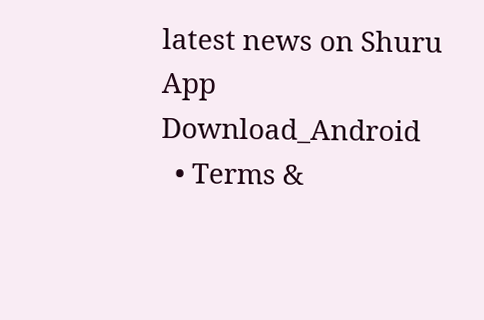latest news on Shuru App
Download_Android
  • Terms &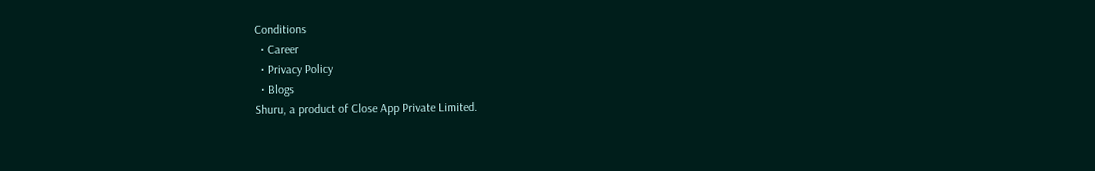Conditions
  • Career
  • Privacy Policy
  • Blogs
Shuru, a product of Close App Private Limited.